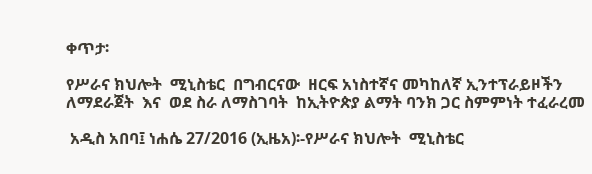ቀጥታ፡

የሥራና ክህሎት  ሚኒስቴር  በግብርናው  ዘርፍ አነስተኛና መካከለኛ ኢንተፕራይዞችን ለማደራጀት  እና  ወደ ስራ ለማስገባት  ከኢትዮጵያ ልማት ባንክ ጋር ስምምነት ተፈራረመ

 አዲስ አበባ፤ ነሐሴ 27/2016 (ኢዜአ)፡-የሥራና ክህሎት  ሚኒስቴር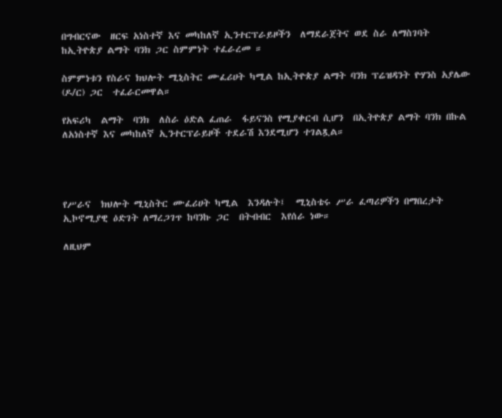በግብርናው  ዘርፍ አነስተኛ እና መካከለኛ ኢንተርፕራይዞችን  ለማደራጀትና ወደ ስራ ለማስገባት  ከኢትዮጵያ ልማት ባንክ ጋር ስምምነት ተፈራረመ ።

ስምምነቱን የስራና ክህሎት ሚኒስትር ሙፈሪሀት ካሚል ከኢትዮጵያ ልማት ባንክ ፕሬዝዳንት ዮሃንስ አያሌው (ዶ/ር) ጋር  ተፈራርመዋል።

የአፍሪካ  ልማት  ባንክ  ለስራ ዕድል ፈጠራ  ፋይናንስ የሚያቀርብ ሲሆን  በኢትዮጵያ ልማት ባንክ በኩል ለአነስተኛ እና መካከለኛ ኢንተርፕራይዞች ተደራሽ እንደሚሆን ተገልጿል።




የሥራና  ክህሎት ሚኒስትር ሙፈሪሀት ካሚል  እንዳሉት፤  ሚኒስቴሩ ሥራ ፈጣሪዎችን በማበረታት  ኢኮኖሚያዊ ዕድገት ለማረጋገጥ ከባንኩ ጋር  በትብብር  እየሰራ ነው።

ለዚህም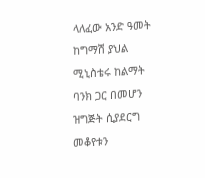ላለፈው አንድ ዓመት ከግማሽ ያህል ሚኒስቴሩ ከልማት ባንክ ጋር በመሆን ዝግጅት ሲያደርግ መቆየቱን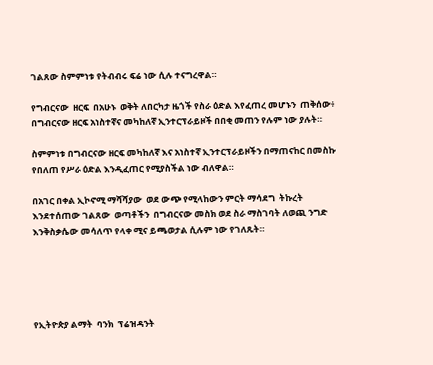ገልጸው ስምምነቱ የትብብሩ ፍሬ ነው ሲሉ ተናግረዋል።

የግብርናው  ዘርፍ  በአሁኑ  ወቅት ለበርካታ ዜጎች የስራ ዕድል እየፈጠረ መሆኑን  ጠቅሰው፥ በግብርናው ዘርፍ አነስተኛና መካከለኛ ኢንተርፕራይዞች በበቂ መጠን የሉም ነው ያሉት።

ስምምነቱ በግብርናው ዘርፍ መካከለኛ እና አነስተኛ ኢንተርፕራይዞችን በማጠናከር በመስኩ የበለጠ የሥራ ዕድል እንዲፈጠር የሚያስችል ነው ብለዋል።

በአገር በቀል ኢኮኖሚ ማሻሻያው  ወደ ውጭ የሚላከውን ምርት ማሳደግ  ትኩረት  እንደተሰጠው ገልጸው  ወጣቶችን  በግብርናው መስክ ወደ ስራ ማስገባት ለወጪ ንግድ እንቅስቃሴው መሳለጥ የላቀ ሚና ይጫወታል ሲሉም ነው የገለጹት።





የኢትዮጵያ ልማት  ባንክ  ፕሬዝዳንት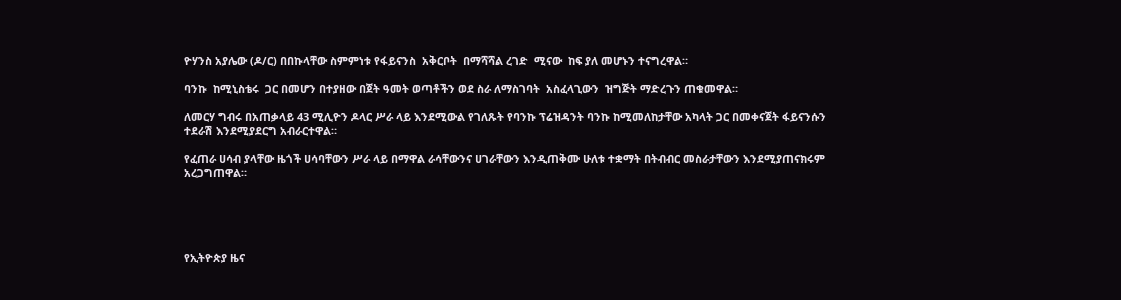ዮሃንስ አያሌው (ዶ/ር) በበኩላቸው ስምምነቱ የፋይናንስ  አቅርቦት  በማሻሻል ረገድ  ሚናው  ከፍ ያለ መሆኑን ተናግረዋል።

ባንኩ  ከሚኒስቴሩ  ጋር በመሆን በተያዘው በጀት ዓመት ወጣቶችን ወደ ስራ ለማስገባት  አስፈላጊውን  ዝግጅት ማድረጉን ጠቁመዋል።

ለመርሃ ግብሩ በአጠቃላይ 43 ሚሊዮን ዶላር ሥራ ላይ እንደሚውል የገለጹት የባንኩ ፕሬዝዳንት ባንኩ ከሚመለከታቸው አካላት ጋር በመቀናጀት ፋይናንሱን ተደራሽ እንደሚያደርግ አብራርተዋል።

የፈጠራ ሀሳብ ያላቸው ዜጎች ሀሳባቸውን ሥራ ላይ በማዋል ራሳቸውንና ሀገራቸውን እንዲጠቅሙ ሁለቱ ተቋማት በትብብር መስራታቸውን እንደሚያጠናክሩም አረጋግጠዋል።





የኢትዮጵያ ዜና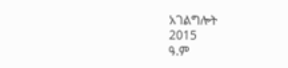አገልግሎት
2015
ዓ.ም